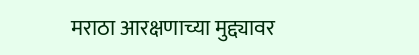मराठा आरक्षणाच्या मुद्द्यावर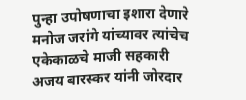पुन्हा उपोषणाचा इशारा देणारे मनोज जरांगे यांच्यावर त्यांचेच एकेकाळचे माजी सहकारी अजय बारस्कर यांनी जोरदार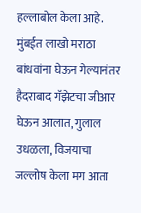हल्लाबोल केला आहे. मुंबईत लाखो मराठा बांधवांना घेऊन गेल्यानंतर हैदराबाद गॅझेटचा जीआर घेऊन आलात, गुलाल उधळला, विजयाचा जल्लोष केला मग आता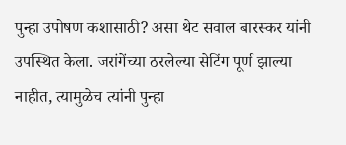पुन्हा उपोषण कशासाठी? असा थेट सवाल बारस्कर यांनी उपस्थित केला. जरांगेंच्या ठरलेल्या सेटिंग पूर्ण झाल्या नाहीत, त्यामुळेच त्यांनी पुन्हा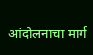आंदोलनाचा मार्ग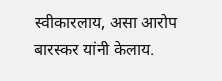स्वीकारलाय, असा आरोप बारस्कर यांनी केलाय.